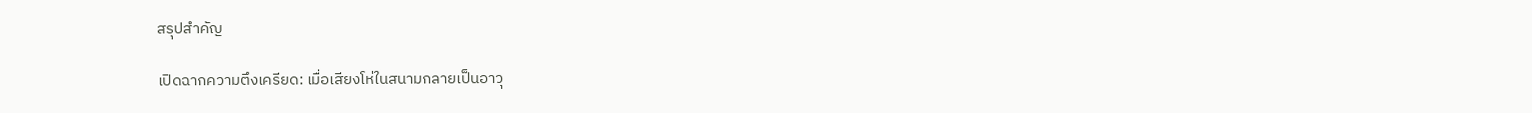สรุปสำคัญ

เปิดฉากความตึงเครียด: เมื่อเสียงโห่ในสนามกลายเป็นอาวุ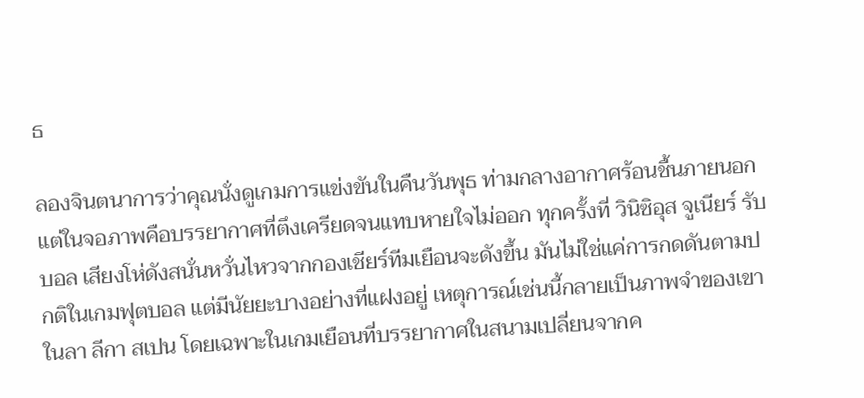ธ

ลองจินตนาการว่าคุณนั่งดูเกมการแข่งขันในคืนวันพุธ ท่ามกลางอากาศร้อนชื้นภายนอก แต่ในจอภาพคือบรรยากาศที่ตึงเครียดจนแทบหายใจไม่ออก ทุกครั้งที่ วินิซิอุส จูเนียร์ รับบอล เสียงโห่ดังสนั่นหวั่นไหวจากกองเชียร์ทีมเยือนจะดังขึ้น มันไม่ใช่แค่การกดดันตามปกติในเกมฟุตบอล แต่มีนัยยะบางอย่างที่แฝงอยู่ เหตุการณ์เช่นนี้กลายเป็นภาพจำของเขาในลา ลีกา สเปน โดยเฉพาะในเกมเยือนที่บรรยากาศในสนามเปลี่ยนจากค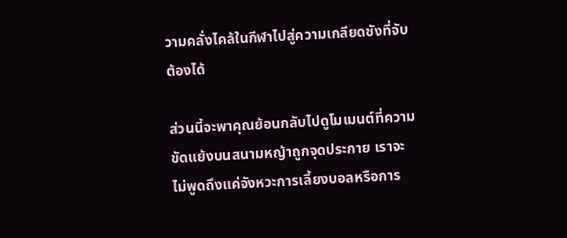วามคลั่งไคล้ในกีฬาไปสู่ความเกลียดชังที่จับต้องได้

ส่วนนี้จะพาคุณย้อนกลับไปดูโมเมนต์ที่ความขัดแย้งบนสนามหญ้าถูกจุดประกาย เราจะไม่พูดถึงแค่จังหวะการเลี้ยงบอลหรือการ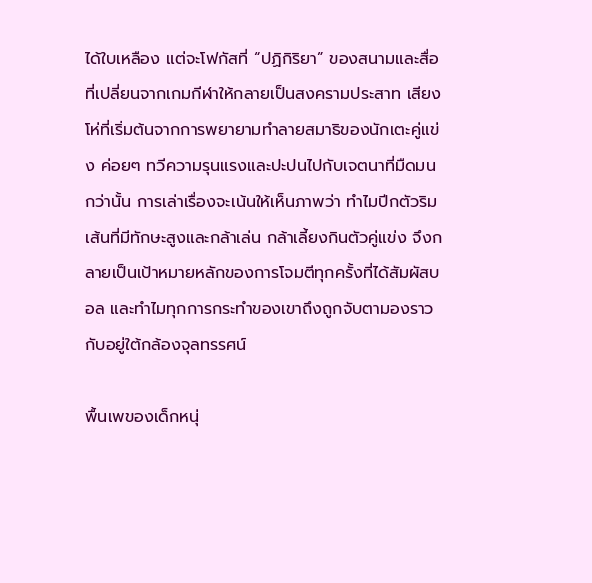ได้ใบเหลือง แต่จะโฟกัสที่ “ปฏิกิริยา” ของสนามและสื่อที่เปลี่ยนจากเกมกีฬาให้กลายเป็นสงครามประสาท เสียงโห่ที่เริ่มต้นจากการพยายามทำลายสมาธิของนักเตะคู่แข่ง ค่อยๆ ทวีความรุนแรงและปะปนไปกับเจตนาที่มืดมนกว่านั้น การเล่าเรื่องจะเน้นให้เห็นภาพว่า ทำไมปีกตัวริมเส้นที่มีทักษะสูงและกล้าเล่น กล้าเลี้ยงกินตัวคู่แข่ง จึงกลายเป็นเป้าหมายหลักของการโจมตีทุกครั้งที่ได้สัมผัสบอล และทำไมทุกการกระทำของเขาถึงถูกจับตามองราวกับอยู่ใต้กล้องจุลทรรศน์

พื้นเพของเด็กหนุ่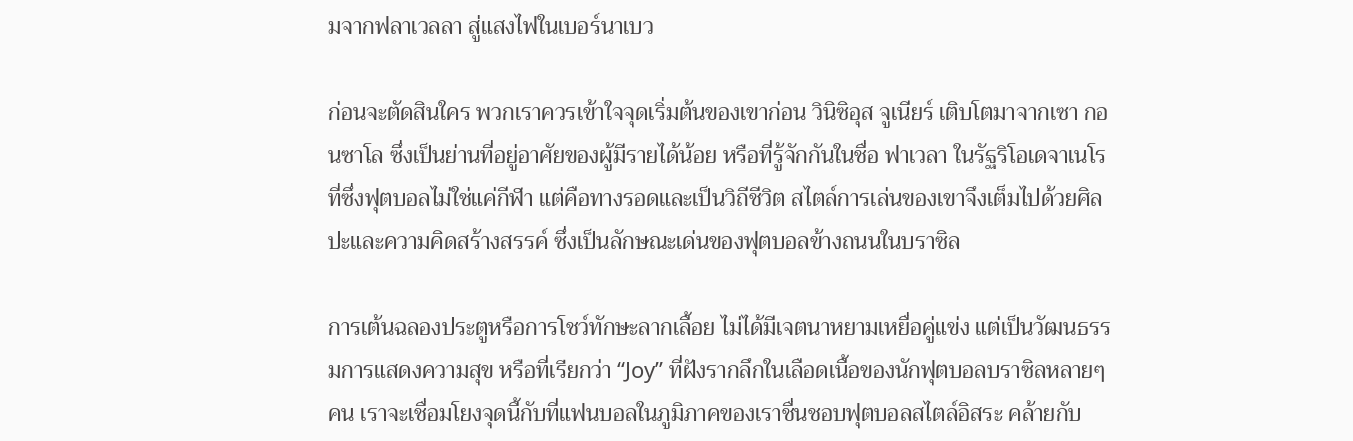มจากฟลาเวลลา สู่แสงไฟในเบอร์นาเบว

ก่อนจะตัดสินใคร พวกเราควรเข้าใจจุดเริ่มต้นของเขาก่อน วินิซิอุส จูเนียร์ เติบโตมาจากเซา กอนซาโล ซึ่งเป็นย่านที่อยู่อาศัยของผู้มีรายได้น้อย หรือที่รู้จักกันในชื่อ ฟาเวลา ในรัฐริโอเดจาเนโร ที่ซึ่งฟุตบอลไม่ใช่แค่กีฬา แต่คือทางรอดและเป็นวิถีชีวิต สไตล์การเล่นของเขาจึงเต็มไปด้วยศิลปะและความคิดสร้างสรรค์ ซึ่งเป็นลักษณะเด่นของฟุตบอลข้างถนนในบราซิล

การเต้นฉลองประตูหรือการโชว์ทักษะลากเลื้อย ไม่ได้มีเจตนาหยามเหยื่อคู่แข่ง แต่เป็นวัฒนธรรมการแสดงความสุข หรือที่เรียกว่า “Joy” ที่ฝังรากลึกในเลือดเนื้อของนักฟุตบอลบราซิลหลายๆ คน เราจะเชื่อมโยงจุดนี้กับที่แฟนบอลในภูมิภาคของเราชื่นชอบฟุตบอลสไตล์อิสระ คล้ายกับ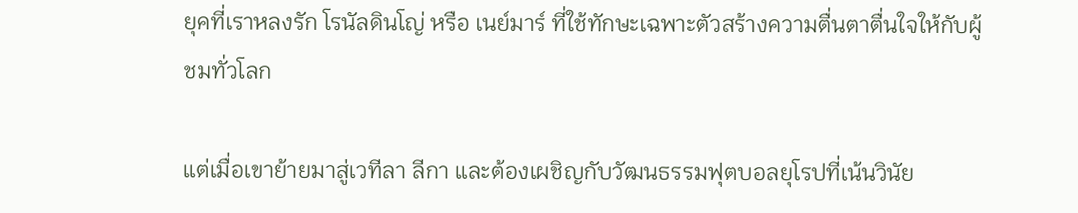ยุคที่เราหลงรัก โรนัลดินโญ่ หรือ เนย์มาร์ ที่ใช้ทักษะเฉพาะตัวสร้างความตื่นตาตื่นใจให้กับผู้ชมทั่วโลก

แต่เมื่อเขาย้ายมาสู่เวทีลา ลีกา และต้องเผชิญกับวัฒนธรรมฟุตบอลยุโรปที่เน้นวินัย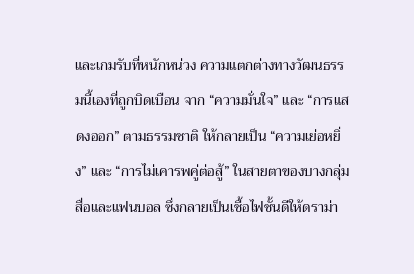และเกมรับที่หนักหน่วง ความแตกต่างทางวัฒนธรรมนี้เองที่ถูกบิดเบือน จาก “ความมั่นใจ” และ “การแสดงออก” ตามธรรมชาติ ให้กลายเป็น “ความเย่อหยิ่ง” และ “การไม่เคารพคู่ต่อสู้” ในสายตาของบางกลุ่มสื่อและแฟนบอล ซึ่งกลายเป็นเชื้อไฟชั้นดีให้ดราม่า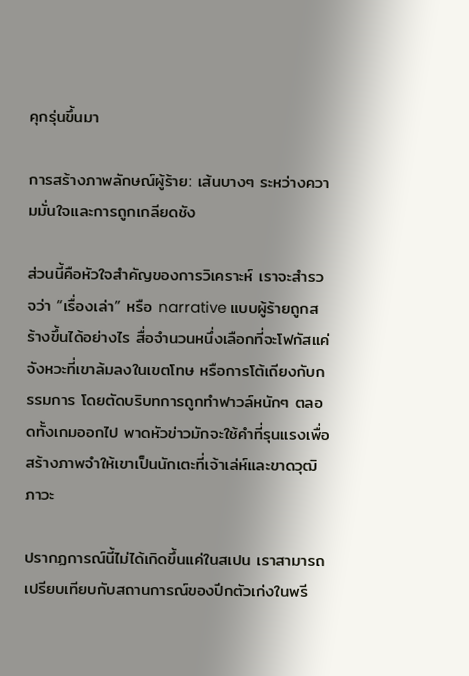คุกรุ่นขึ้นมา

การสร้างภาพลักษณ์ผู้ร้าย: เส้นบางๆ ระหว่างความมั่นใจและการถูกเกลียดชัง

ส่วนนี้คือหัวใจสำคัญของการวิเคราะห์ เราจะสำรวจว่า “เรื่องเล่า” หรือ narrative แบบผู้ร้ายถูกสร้างขึ้นได้อย่างไร สื่อจำนวนหนึ่งเลือกที่จะโฟกัสแค่จังหวะที่เขาล้มลงในเขตโทษ หรือการโต้เถียงกับกรรมการ โดยตัดบริบทการถูกทำฟาวล์หนักๆ ตลอดทั้งเกมออกไป พาดหัวข่าวมักจะใช้คำที่รุนแรงเพื่อสร้างภาพจำให้เขาเป็นนักเตะที่เจ้าเล่ห์และขาดวุฒิภาวะ

ปรากฏการณ์นี้ไม่ได้เกิดขึ้นแค่ในสเปน เราสามารถเปรียบเทียบกับสถานการณ์ของปีกตัวเก่งในพรี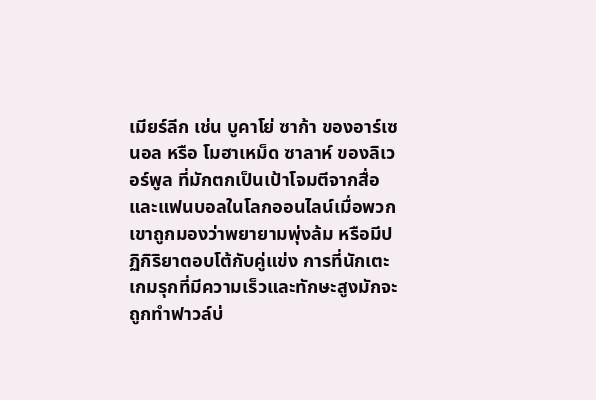เมียร์ลีก เช่น บูคาโย่ ซาก้า ของอาร์เซนอล หรือ โมฮาเหม็ด ซาลาห์ ของลิเวอร์พูล ที่มักตกเป็นเป้าโจมตีจากสื่อและแฟนบอลในโลกออนไลน์เมื่อพวกเขาถูกมองว่าพยายามพุ่งล้ม หรือมีปฏิกิริยาตอบโต้กับคู่แข่ง การที่นักเตะเกมรุกที่มีความเร็วและทักษะสูงมักจะถูกทำฟาวล์บ่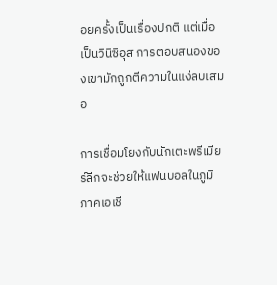อยครั้งเป็นเรื่องปกติ แต่เมื่อเป็นวินิซิอุส การตอบสนองของเขามักถูกตีความในแง่ลบเสมอ

การเชื่อมโยงกับนักเตะพรีเมียร์ลีกจะช่วยให้แฟนบอลในภูมิภาคเอเชี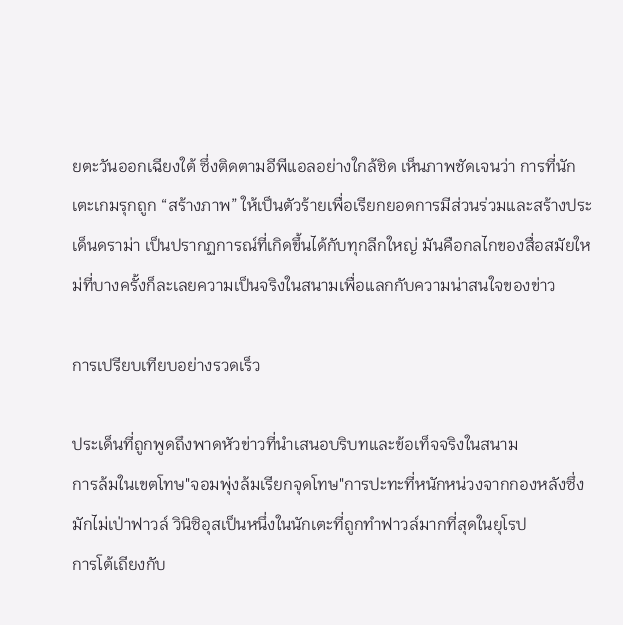ยตะวันออกเฉียงใต้ ซึ่งติดตามอีพีแอลอย่างใกล้ชิด เห็นภาพชัดเจนว่า การที่นักเตะเกมรุกถูก “สร้างภาพ” ให้เป็นตัวร้ายเพื่อเรียกยอดการมีส่วนร่วมและสร้างประเด็นดราม่า เป็นปรากฏการณ์ที่เกิดขึ้นได้กับทุกลีกใหญ่ มันคือกลไกของสื่อสมัยใหม่ที่บางครั้งก็ละเลยความเป็นจริงในสนามเพื่อแลกกับความน่าสนใจของข่าว

การเปรียบเทียบอย่างรวดเร็ว

ประเด็นที่ถูกพูดถึงพาดหัวข่าวที่นำเสนอบริบทและข้อเท็จจริงในสนาม
การล้มในเขตโทษ"จอมพุ่งล้มเรียกจุดโทษ"การปะทะที่หนักหน่วงจากกองหลังซึ่งมักไม่เป่าฟาวล์ วินิซิอุสเป็นหนึ่งในนักเตะที่ถูกทำฟาวล์มากที่สุดในยุโรป
การโต้เถียงกับ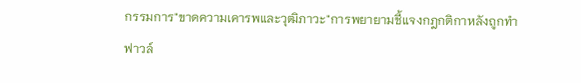กรรมการ"ขาดความเคารพและวุฒิภาวะ"การพยายามชี้แจงกฎกติกาหลังถูกทำฟาวล์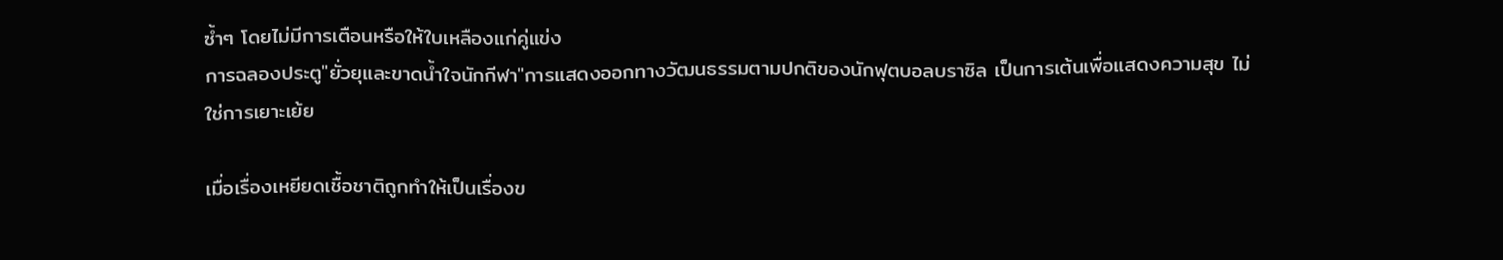ซ้ำๆ โดยไม่มีการเตือนหรือให้ใบเหลืองแก่คู่แข่ง
การฉลองประตู"ยั่วยุและขาดน้ำใจนักกีฬา"การแสดงออกทางวัฒนธรรมตามปกติของนักฟุตบอลบราซิล เป็นการเต้นเพื่อแสดงความสุข ไม่ใช่การเยาะเย้ย

เมื่อเรื่องเหยียดเชื้อชาติถูกทำให้เป็นเรื่องข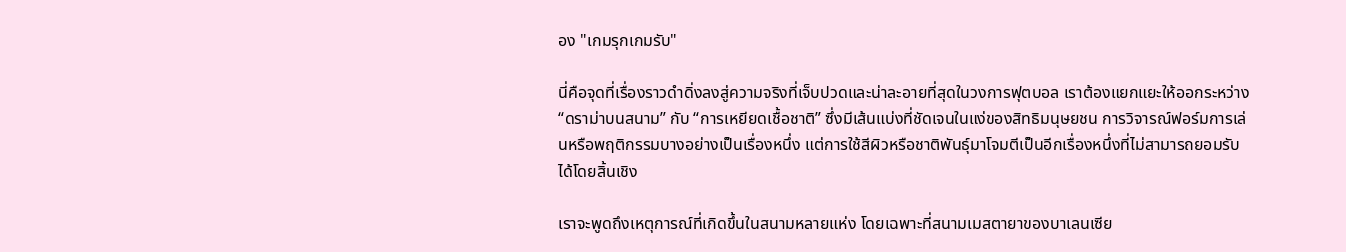อง "เกมรุกเกมรับ"

นี่คือจุดที่เรื่องราวดำดิ่งลงสู่ความจริงที่เจ็บปวดและน่าละอายที่สุดในวงการฟุตบอล เราต้องแยกแยะให้ออกระหว่าง “ดราม่าบนสนาม” กับ “การเหยียดเชื้อชาติ” ซึ่งมีเส้นแบ่งที่ชัดเจนในแง่ของสิทธิมนุษยชน การวิจารณ์ฟอร์มการเล่นหรือพฤติกรรมบางอย่างเป็นเรื่องหนึ่ง แต่การใช้สีผิวหรือชาติพันธุ์มาโจมตีเป็นอีกเรื่องหนึ่งที่ไม่สามารถยอมรับได้โดยสิ้นเชิง

เราจะพูดถึงเหตุการณ์ที่เกิดขึ้นในสนามหลายแห่ง โดยเฉพาะที่สนามเมสตายาของบาเลนเซีย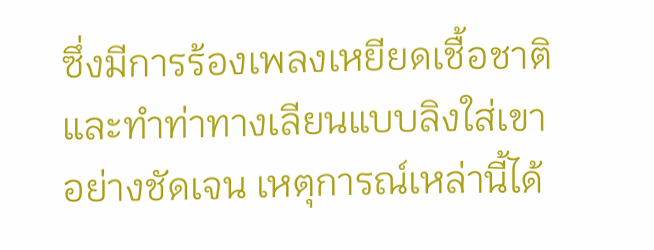ซึ่งมีการร้องเพลงเหยียดเชื้อชาติและทำท่าทางเลียนแบบลิงใส่เขาอย่างชัดเจน เหตุการณ์เหล่านี้ได้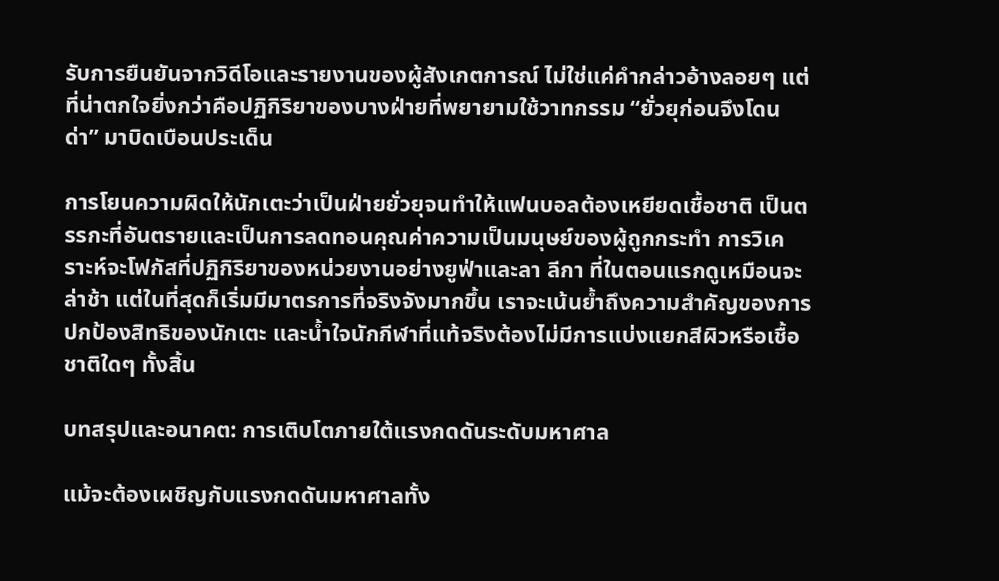รับการยืนยันจากวิดีโอและรายงานของผู้สังเกตการณ์ ไม่ใช่แค่คำกล่าวอ้างลอยๆ แต่ที่น่าตกใจยิ่งกว่าคือปฏิกิริยาของบางฝ่ายที่พยายามใช้วาทกรรม “ยั่วยุก่อนจึงโดนด่า” มาบิดเบือนประเด็น

การโยนความผิดให้นักเตะว่าเป็นฝ่ายยั่วยุจนทำให้แฟนบอลต้องเหยียดเชื้อชาติ เป็นตรรกะที่อันตรายและเป็นการลดทอนคุณค่าความเป็นมนุษย์ของผู้ถูกกระทำ การวิเคราะห์จะโฟกัสที่ปฏิกิริยาของหน่วยงานอย่างยูฟ่าและลา ลีกา ที่ในตอนแรกดูเหมือนจะล่าช้า แต่ในที่สุดก็เริ่มมีมาตรการที่จริงจังมากขึ้น เราจะเน้นย้ำถึงความสำคัญของการปกป้องสิทธิของนักเตะ และน้ำใจนักกีฬาที่แท้จริงต้องไม่มีการแบ่งแยกสีผิวหรือเชื้อชาติใดๆ ทั้งสิ้น

บทสรุปและอนาคต: การเติบโตภายใต้แรงกดดันระดับมหาศาล

แม้จะต้องเผชิญกับแรงกดดันมหาศาลทั้ง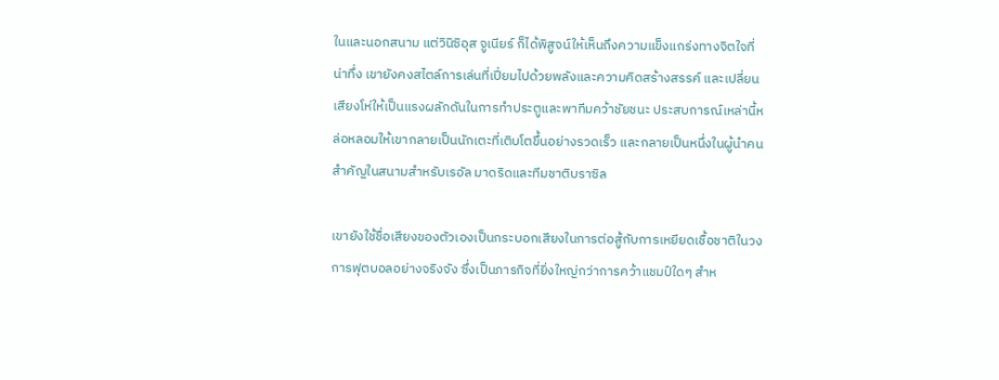ในและนอกสนาม แต่วินิซิอุส จูเนียร์ ก็ได้พิสูจน์ให้เห็นถึงความแข็งแกร่งทางจิตใจที่น่าทึ่ง เขายังคงสไตล์การเล่นที่เปี่ยมไปด้วยพลังและความคิดสร้างสรรค์ และเปลี่ยนเสียงโห่ให้เป็นแรงผลักดันในการทำประตูและพาทีมคว้าชัยชนะ ประสบการณ์เหล่านี้หล่อหลอมให้เขากลายเป็นนักเตะที่เติบโตขึ้นอย่างรวดเร็ว และกลายเป็นหนึ่งในผู้นำคนสำคัญในสนามสำหรับเรอัล มาดริดและทีมชาติบราซิล

เขายังใช้ชื่อเสียงของตัวเองเป็นกระบอกเสียงในการต่อสู้กับการเหยียดเชื้อชาติในวงการฟุตบอลอย่างจริงจัง ซึ่งเป็นภารกิจที่ยิ่งใหญ่กว่าการคว้าแชมป์ใดๆ สำห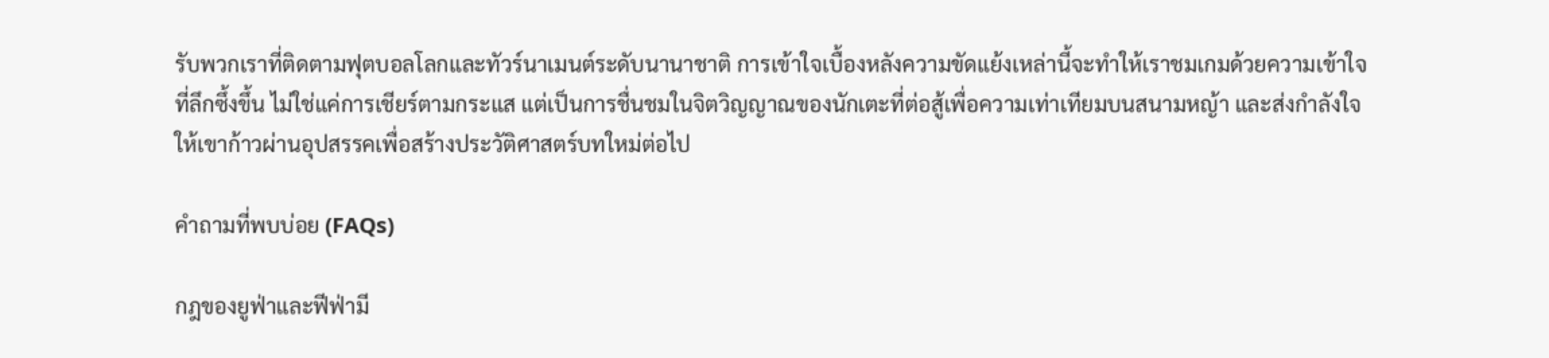รับพวกเราที่ติดตามฟุตบอลโลกและทัวร์นาเมนต์ระดับนานาชาติ การเข้าใจเบื้องหลังความขัดแย้งเหล่านี้จะทำให้เราชมเกมด้วยความเข้าใจที่ลึกซึ้งขึ้น ไม่ใช่แค่การเชียร์ตามกระแส แต่เป็นการชื่นชมในจิตวิญญาณของนักเตะที่ต่อสู้เพื่อความเท่าเทียมบนสนามหญ้า และส่งกำลังใจให้เขาก้าวผ่านอุปสรรคเพื่อสร้างประวัติศาสตร์บทใหม่ต่อไป

คำถามที่พบบ่อย (FAQs)

กฎของยูฟ่าและฟีฟ่ามี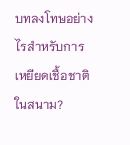บทลงโทษอย่างไรสำหรับการเหยียดเชื้อชาติในสนาม?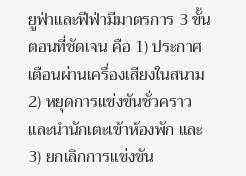ยูฟ่าและฟีฟ่ามีมาตรการ 3 ขั้นตอนที่ชัดเจน คือ 1) ประกาศเตือนผ่านเครื่องเสียงในสนาม 2) หยุดการแข่งขันชั่วคราวและนำนักเตะเข้าห้องพัก และ 3) ยกเลิกการแข่งขัน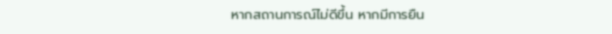หากสถานการณ์ไม่ดีขึ้น หากมีการยืน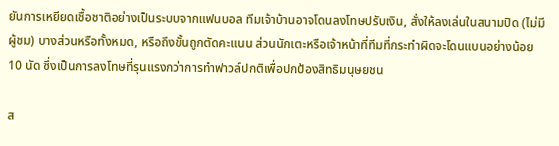ยันการเหยียดเชื้อชาติอย่างเป็นระบบจากแฟนบอล ทีมเจ้าบ้านอาจโดนลงโทษปรับเงิน, สั่งให้ลงเล่นในสนามปิด (ไม่มีผู้ชม) บางส่วนหรือทั้งหมด, หรือถึงขั้นถูกตัดคะแนน ส่วนนักเตะหรือเจ้าหน้าที่ทีมที่กระทำผิดจะโดนแบนอย่างน้อย 10 นัด ซึ่งเป็นการลงโทษที่รุนแรงกว่าการทำฟาวล์ปกติเพื่อปกป้องสิทธิมนุษยชน

ส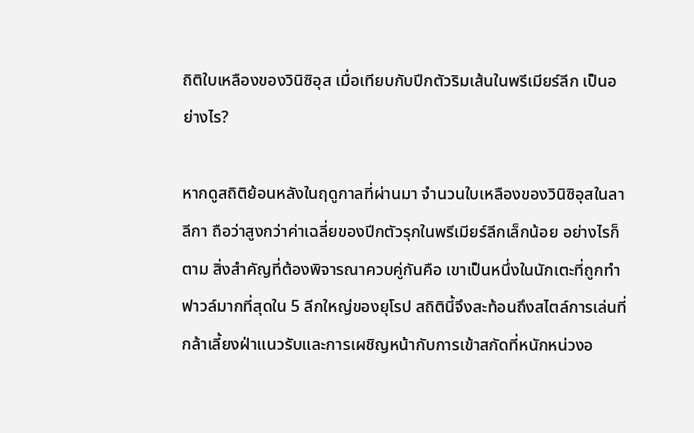ถิติใบเหลืองของวินิซิอุส เมื่อเทียบกับปีกตัวริมเส้นในพรีเมียร์ลีก เป็นอย่างไร?

หากดูสถิติย้อนหลังในฤดูกาลที่ผ่านมา จำนวนใบเหลืองของวินิซิอุสในลา ลีกา ถือว่าสูงกว่าค่าเฉลี่ยของปีกตัวรุกในพรีเมียร์ลีกเล็กน้อย อย่างไรก็ตาม สิ่งสำคัญที่ต้องพิจารณาควบคู่กันคือ เขาเป็นหนึ่งในนักเตะที่ถูกทำฟาวล์มากที่สุดใน 5 ลีกใหญ่ของยุโรป สถิตินี้จึงสะท้อนถึงสไตล์การเล่นที่กล้าเลี้ยงฝ่าแนวรับและการเผชิญหน้ากับการเข้าสกัดที่หนักหน่วงอ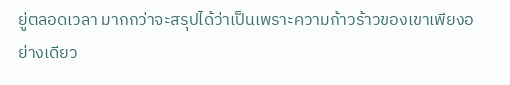ยู่ตลอดเวลา มากกว่าจะสรุปได้ว่าเป็นเพราะความก้าวร้าวของเขาเพียงอย่างเดียว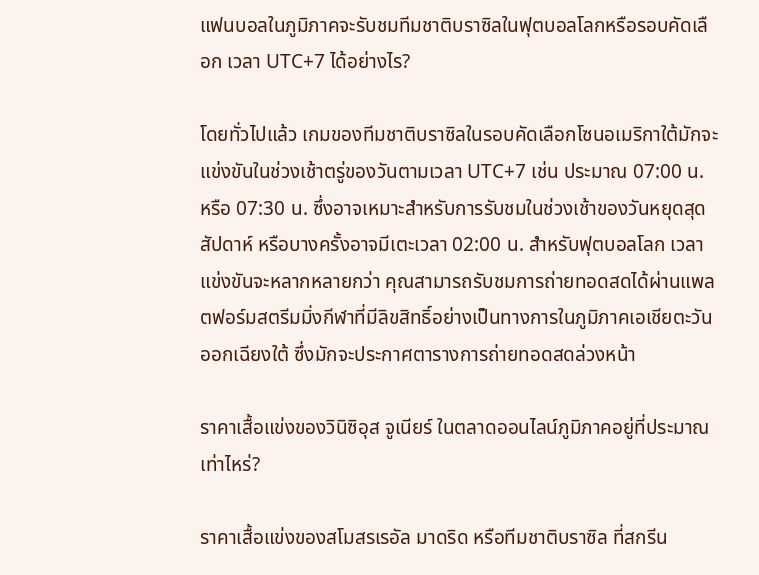แฟนบอลในภูมิภาคจะรับชมทีมชาติบราซิลในฟุตบอลโลกหรือรอบคัดเลือก เวลา UTC+7 ได้อย่างไร?

โดยทั่วไปแล้ว เกมของทีมชาติบราซิลในรอบคัดเลือกโซนอเมริกาใต้มักจะแข่งขันในช่วงเช้าตรู่ของวันตามเวลา UTC+7 เช่น ประมาณ 07:00 น. หรือ 07:30 น. ซึ่งอาจเหมาะสำหรับการรับชมในช่วงเช้าของวันหยุดสุดสัปดาห์ หรือบางครั้งอาจมีเตะเวลา 02:00 น. สำหรับฟุตบอลโลก เวลาแข่งขันจะหลากหลายกว่า คุณสามารถรับชมการถ่ายทอดสดได้ผ่านแพลตฟอร์มสตรีมมิ่งกีฬาที่มีลิขสิทธิ์อย่างเป็นทางการในภูมิภาคเอเชียตะวันออกเฉียงใต้ ซึ่งมักจะประกาศตารางการถ่ายทอดสดล่วงหน้า

ราคาเสื้อแข่งของวินิซิอุส จูเนียร์ ในตลาดออนไลน์ภูมิภาคอยู่ที่ประมาณเท่าไหร่?

ราคาเสื้อแข่งของสโมสรเรอัล มาดริด หรือทีมชาติบราซิล ที่สกรีน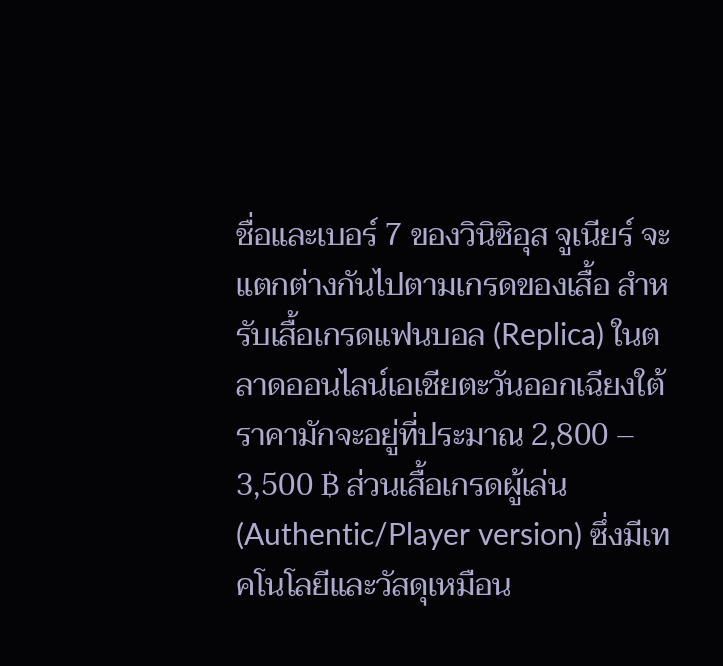ชื่อและเบอร์ 7 ของวินิซิอุส จูเนียร์ จะแตกต่างกันไปตามเกรดของเสื้อ สำหรับเสื้อเกรดแฟนบอล (Replica) ในตลาดออนไลน์เอเชียตะวันออกเฉียงใต้ ราคามักจะอยู่ที่ประมาณ 2,800 – 3,500 ฿ ส่วนเสื้อเกรดผู้เล่น (Authentic/Player version) ซึ่งมีเทคโนโลยีและวัสดุเหมือน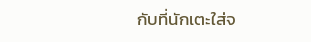กับที่นักเตะใส่จ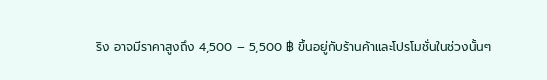ริง อาจมีราคาสูงถึง 4,500 – 5,500 ฿ ขึ้นอยู่กับร้านค้าและโปรโมชั่นในช่วงนั้นๆ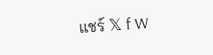แชร์ 𝕏 f W